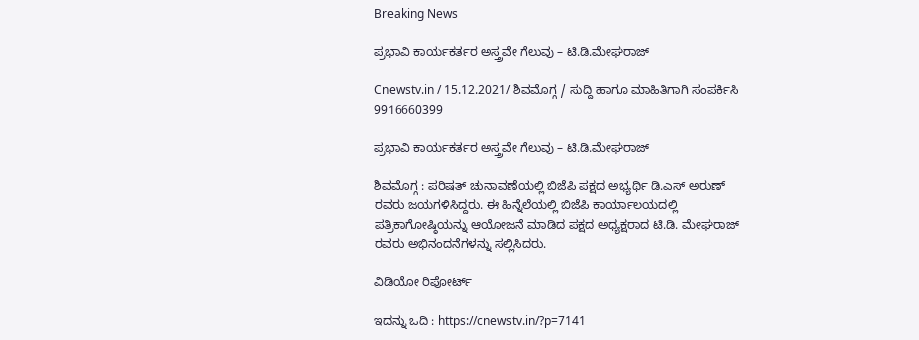Breaking News

ಪ್ರಭಾವಿ ಕಾರ್ಯಕರ್ತರ ಅಸ್ತ್ರವೇ ಗೆಲುವು – ಟಿ.ಡಿ.ಮೇಘರಾಜ್

Cnewstv.in / 15.12.2021/ ಶಿವಮೊಗ್ಗ / ಸುದ್ದಿ ಹಾಗೂ ಮಾಹಿತಿಗಾಗಿ ಸಂಪರ್ಕಿಸಿ 9916660399

ಪ್ರಭಾವಿ ಕಾರ್ಯಕರ್ತರ ಅಸ್ತ್ರವೇ ಗೆಲುವು – ಟಿ.ಡಿ.ಮೇಘರಾಜ್

ಶಿವಮೊಗ್ಗ : ಪರಿಷತ್ ಚುನಾವಣೆಯಲ್ಲಿ ಬಿಜೆಪಿ ಪಕ್ಷದ ಅಭ್ಯರ್ಥಿ ಡಿ.ಎಸ್ ಅರುಣ್ ರವರು ಜಯಗಳಿಸಿದ್ದರು. ಈ ಹಿನ್ನೆಲೆಯಲ್ಲಿ ಬಿಜೆಪಿ ಕಾರ್ಯಾಲಯದಲ್ಲಿ ಪತ್ರಿಕಾಗೋಷ್ಠಿಯನ್ನು ಆಯೋಜನೆ ಮಾಡಿದ ಪಕ್ಷದ ಅಧ್ಯಕ್ಷರಾದ ಟಿ.ಡಿ‌. ಮೇಘರಾಜ್ ರವರು ಅಭಿನಂದನೆಗಳನ್ನು ಸಲ್ಲಿಸಿದರು.

ವಿಡಿಯೋ ರಿಪೋರ್ಟ್

ಇದನ್ನು ಒದಿ : https://cnewstv.in/?p=7141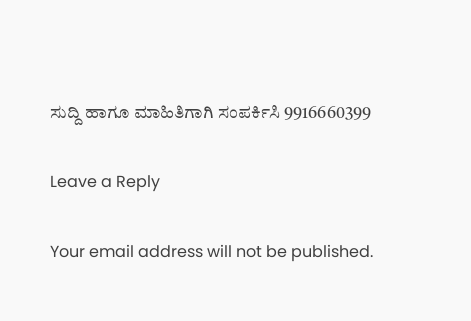ಸುದ್ದಿ ಹಾಗೂ ಮಾಹಿತಿಗಾಗಿ ಸಂಪರ್ಕಿಸಿ 9916660399

Leave a Reply

Your email address will not be published.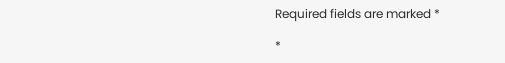Required fields are marked *

*